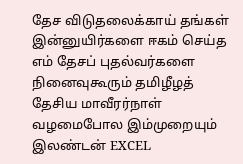தேச விடுதலைக்காய் தங்கள் இன்னுயிர்களை ஈகம் செய்த எம் தேசப் புதல்வர்களை நினைவுகூரும் தமிழீழத் தேசிய மாவீரர்நாள் வழமைபோல இம்முறையும் இலண்டன் EXCEL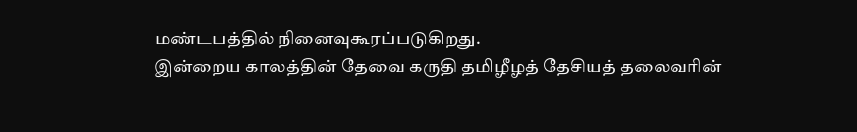மண்டபத்தில் நினைவுகூரப்படுகிறது.
இன்றைய காலத்தின் தேவை கருதி தமிழீழத் தேசியத் தலைவரின்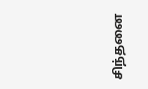சிந்தனை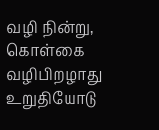வழி நின்று, கொள்கை வழிபிறழாது உறுதியோடு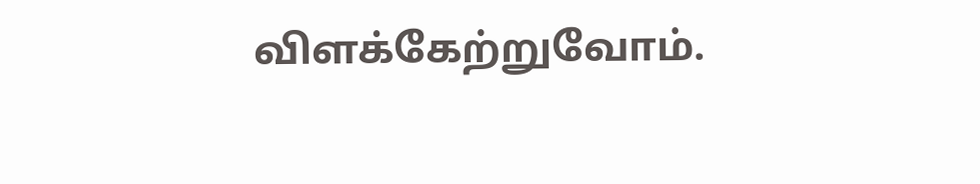விளக்கேற்றுவோம்.